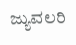ಜ್ಯುವಲರಿ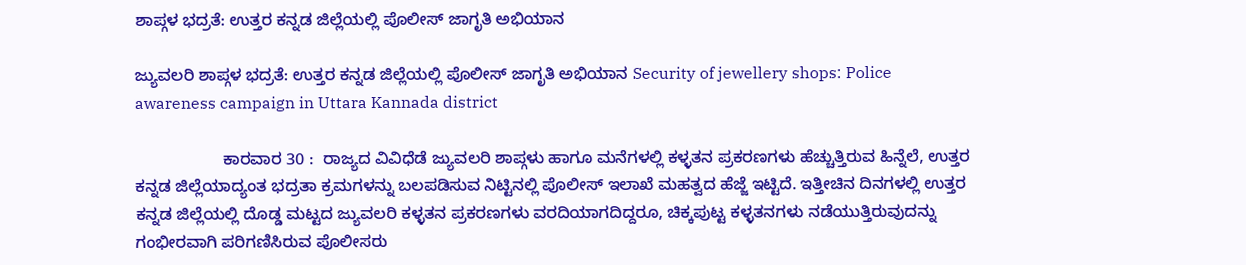ಶಾಪ್ಗಳ ಭದ್ರತೆ: ಉತ್ತರ ಕನ್ನಡ ಜಿಲ್ಲೆಯಲ್ಲಿ ಪೊಲೀಸ್ ಜಾಗೃತಿ ಅಭಿಯಾನ

ಜ್ಯುವಲರಿ ಶಾಪ್ಗಳ ಭದ್ರತೆ: ಉತ್ತರ ಕನ್ನಡ ಜಿಲ್ಲೆಯಲ್ಲಿ ಪೊಲೀಸ್ ಜಾಗೃತಿ ಅಭಿಯಾನ Security of jewellery shops: Police awareness campaign in Uttara Kannada district

                   ಕಾರವಾರ 30 :  ರಾಜ್ಯದ ವಿವಿಧೆಡೆ ಜ್ಯುವಲರಿ ಶಾಪ್ಗಳು ಹಾಗೂ ಮನೆಗಳಲ್ಲಿ ಕಳ್ಳತನ ಪ್ರಕರಣಗಳು ಹೆಚ್ಚುತ್ತಿರುವ ಹಿನ್ನೆಲೆ, ಉತ್ತರ ಕನ್ನಡ ಜಿಲ್ಲೆಯಾದ್ಯಂತ ಭದ್ರತಾ ಕ್ರಮಗಳನ್ನು ಬಲಪಡಿಸುವ ನಿಟ್ಟಿನಲ್ಲಿ ಪೊಲೀಸ್ ಇಲಾಖೆ ಮಹತ್ವದ ಹೆಜ್ಜೆ ಇಟ್ಟಿದೆ. ಇತ್ತೀಚಿನ ದಿನಗಳಲ್ಲಿ ಉತ್ತರ ಕನ್ನಡ ಜಿಲ್ಲೆಯಲ್ಲಿ ದೊಡ್ಡ ಮಟ್ಟದ ಜ್ಯುವಲರಿ ಕಳ್ಳತನ ಪ್ರಕರಣಗಳು ವರದಿಯಾಗದಿದ್ದರೂ, ಚಿಕ್ಕಪುಟ್ಟ ಕಳ್ಳತನಗಳು ನಡೆಯುತ್ತಿರುವುದನ್ನು ಗಂಭೀರವಾಗಿ ಪರಿಗಣಿಸಿರುವ ಪೊಲೀಸರು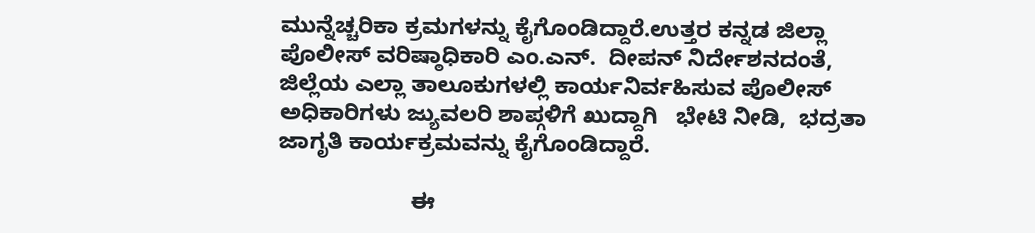ಮುನ್ನೆಚ್ಚರಿಕಾ ಕ್ರಮಗಳನ್ನು ಕೈಗೊಂಡಿದ್ದಾರೆ.ಉತ್ತರ ಕನ್ನಡ ಜಿಲ್ಲಾ ಪೊಲೀಸ್ ವರಿಷ್ಠಾಧಿಕಾರಿ ಎಂ.ಎನ್‌.  ದೀಪನ್ ನಿರ್ದೇಶನದಂತೆ, ಜಿಲ್ಲೆಯ ಎಲ್ಲಾ ತಾಲೂಕುಗಳಲ್ಲಿ ಕಾರ್ಯನಿರ್ವಹಿಸುವ ಪೊಲೀಸ್ ಅಧಿಕಾರಿಗಳು ಜ್ಯುವಲರಿ ಶಾಪ್ಗಳಿಗೆ ಖುದ್ದಾಗಿ   ಭೇಟಿ ನೀಡಿ,  ಭದ್ರತಾ ಜಾಗೃತಿ ಕಾರ್ಯಕ್ರಮವನ್ನು ಕೈಗೊಂಡಿದ್ದಾರೆ.

                     ಈ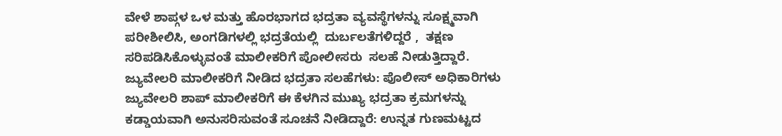ವೇಳೆ ಶಾಪ್ಗಳ ಒಳ ಮತ್ತು ಹೊರಭಾಗದ ಭದ್ರತಾ ವ್ಯವಸ್ಥೆಗಳನ್ನು ಸೂಕ್ಷ್ಮವಾಗಿ ಪರೀಶೀಲಿಸಿ, ಅಂಗಡಿಗಳಲ್ಲಿ ಭದ್ರತೆಯಲ್ಲಿ  ದುರ್ಬಲತೆಗಳಿದ್ದರೆ ,  ತಕ್ಷಣ ಸರಿಪಡಿಸಿಕೊಳ್ಳುವಂತೆ ಮಾಲೀಕರಿಗೆ ಪೋಲೀಸರು  ಸಲಹೆ ನೀಡುತ್ತಿದ್ದಾರೆ. ಜ್ಯುವೇಲರಿ ಮಾಲೀಕರಿಗೆ ನೀಡಿದ ಭದ್ರತಾ ಸಲಹೆಗಳು: ಪೊಲೀಸ್ ಅಧಿಕಾರಿಗಳು ಜ್ಯುವೇಲರಿ ಶಾಪ್ ಮಾಲೀಕರಿಗೆ ಈ ಕೆಳಗಿನ ಮುಖ್ಯ ಭದ್ರತಾ ಕ್ರಮಗಳನ್ನು ಕಡ್ಡಾಯವಾಗಿ ಅನುಸರಿಸುವಂತೆ ಸೂಚನೆ ನೀಡಿದ್ದಾರೆ: ಉನ್ನತ ಗುಣಮಟ್ಟದ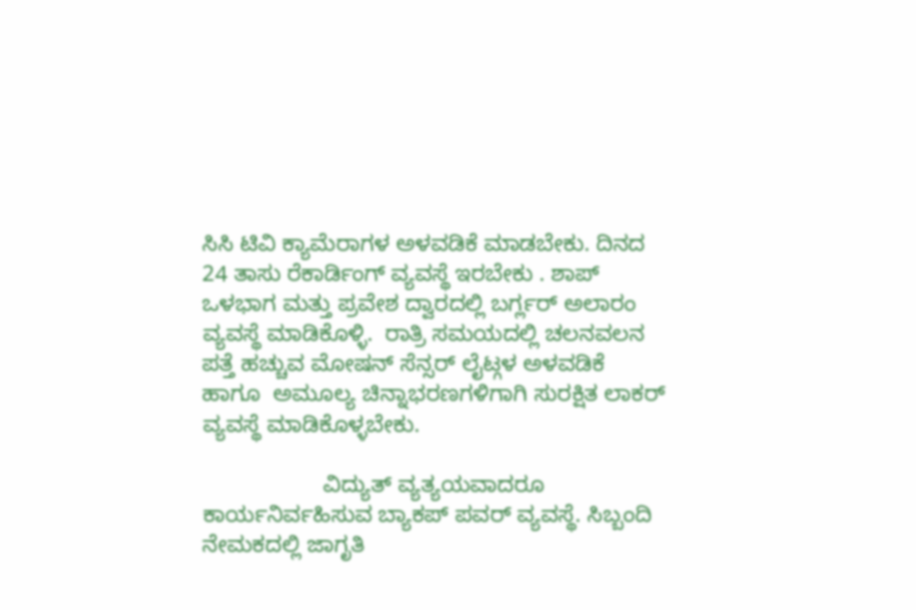ಸಿಸಿ ಟಿವಿ ಕ್ಯಾಮೆರಾಗಳ ಅಳವಡಿಕೆ ಮಾಡಬೇಕು. ದಿನದ   24 ತಾಸು ರೆಕಾರ್ಡಿಂಗ್ ವ್ಯವಸ್ಥೆ ಇರಬೇಕು . ಶಾಪ್ ಒಳಭಾಗ ಮತ್ತು ಪ್ರವೇಶ ದ್ವಾರದಲ್ಲಿ ಬರ್ಗ್ಲರ್ ಅಲಾರಂ ವ್ಯವಸ್ಥೆ ಮಾಡಿಕೊಳ್ಳಿ.  ರಾತ್ರಿ ಸಮಯದಲ್ಲಿ ಚಲನವಲನ ಪತ್ತೆ ಹಚ್ಚುವ ಮೋಷನ್ ಸೆನ್ಸರ್ ಲೈಟ್ಗಳ ಅಳವಡಿಕೆ ಹಾಗೂ  ಅಮೂಲ್ಯ ಚಿನ್ನಾಭರಣಗಳಿಗಾಗಿ ಸುರಕ್ಷಿತ ಲಾಕರ್ ವ್ಯವಸ್ಥೆ ಮಾಡಿಕೊಳ್ಳಬೇಕು.

                   ವಿದ್ಯುತ್ ವ್ಯತ್ಯಯವಾದರೂ ಕಾರ್ಯನಿರ್ವಹಿಸುವ ಬ್ಯಾಕಪ್ ಪವರ್ ವ್ಯವಸ್ಥೆ. ಸಿಬ್ಬಂದಿ ನೇಮಕದಲ್ಲಿ ಜಾಗೃತಿ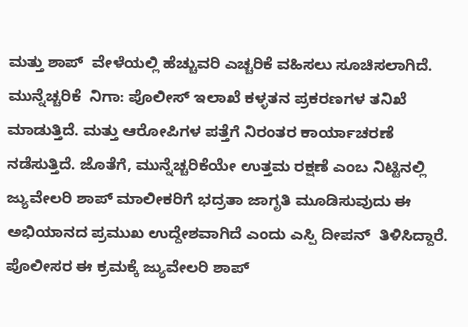ಮತ್ತು ಶಾಪ್  ವೇಳೆಯಲ್ಲಿ ಹೆಚ್ಚುವರಿ ಎಚ್ಚರಿಕೆ ವಹಿಸಲು ಸೂಚಿಸಲಾಗಿದೆ. ಮುನ್ನೆಚ್ಚರಿಕೆ  ನಿಗಾ: ಪೊಲೀಸ್ ಇಲಾಖೆ ಕಳ್ಳತನ ಪ್ರಕರಣಗಳ ತನಿಖೆ  ಮಾಡುತ್ತಿದೆ. ಮತ್ತು ಆರೋಪಿಗಳ ಪತ್ತೆಗೆ ನಿರಂತರ ಕಾರ್ಯಾಚರಣೆ ನಡೆಸುತ್ತಿದೆ. ಜೊತೆಗೆ, ಮುನ್ನೆಚ್ಚರಿಕೆಯೇ ಉತ್ತಮ ರಕ್ಷಣೆ ಎಂಬ ನಿಟ್ಟಿನಲ್ಲಿ ಜ್ಯುವೇಲರಿ ಶಾಪ್ ಮಾಲೀಕರಿಗೆ ಭದ್ರತಾ ಜಾಗೃತಿ ಮೂಡಿಸುವುದು ಈ ಅಭಿಯಾನದ ಪ್ರಮುಖ ಉದ್ದೇಶವಾಗಿದೆ ಎಂದು ಎಸ್ಪಿ ದೀಪನ್  ತಿಳಿಸಿದ್ದಾರೆ. ಪೊಲೀಸರ ಈ ಕ್ರಮಕ್ಕೆ ಜ್ಯುವೇಲರಿ ಶಾಪ್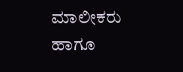ಮಾಲೀಕರು ಹಾಗೂ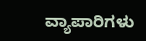ವ್ಯಾಪಾರಿಗಳು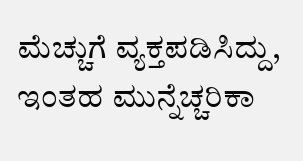ಮೆಚ್ಚುಗೆ ವ್ಯಕ್ತಪಡಿಸಿದ್ದು, ಇಂತಹ ಮುನ್ನೆಚ್ಚರಿಕಾ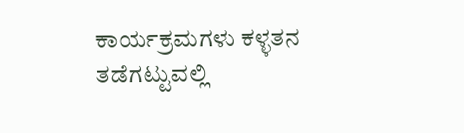ಕಾರ್ಯಕ್ರಮಗಳು ಕಳ್ಳತನ ತಡೆಗಟ್ಟುವಲ್ಲಿ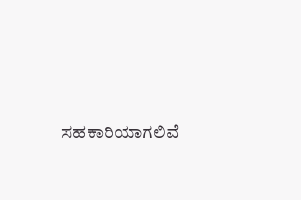ಸಹಕಾರಿಯಾಗಲಿವೆ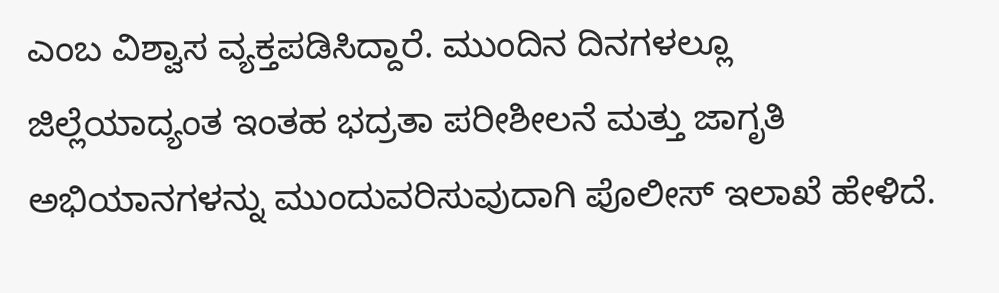ಎಂಬ ವಿಶ್ವಾಸ ವ್ಯಕ್ತಪಡಿಸಿದ್ದಾರೆ. ಮುಂದಿನ ದಿನಗಳಲ್ಲೂ ಜಿಲ್ಲೆಯಾದ್ಯಂತ ಇಂತಹ ಭದ್ರತಾ ಪರೀಶೀಲನೆ ಮತ್ತು ಜಾಗೃತಿ ಅಭಿಯಾನಗಳನ್ನು ಮುಂದುವರಿಸುವುದಾಗಿ ಪೊಲೀಸ್ ಇಲಾಖೆ ಹೇಳಿದೆ.